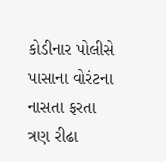કોડીનાર પોલીસે પાસાના વોરંટના નાસતા ફરતા ત્રણ રીઢા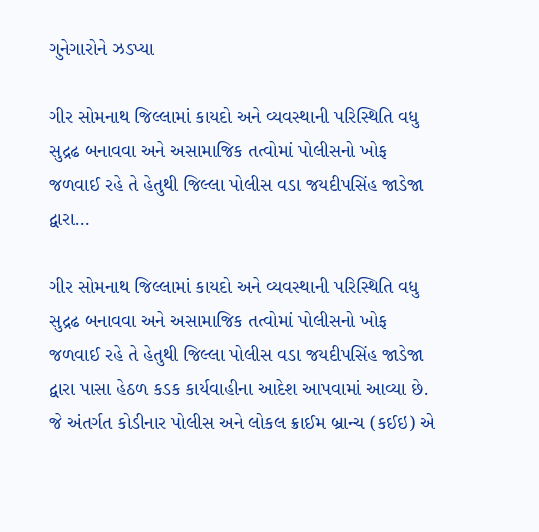ગુનેગારોને ઝડપ્યા

ગીર સોમનાથ જિલ્લામાં કાયદો અને વ્યવસ્થાની પરિસ્થિતિ વધુ સુદ્રઢ બનાવવા અને અસામાજિક તત્વોમાં પોલીસનો ખોફ જળવાઈ રહે તે હેતુથી જિલ્લા પોલીસ વડા જયદીપસિંહ જાડેજા દ્વારા…

ગીર સોમનાથ જિલ્લામાં કાયદો અને વ્યવસ્થાની પરિસ્થિતિ વધુ સુદ્રઢ બનાવવા અને અસામાજિક તત્વોમાં પોલીસનો ખોફ જળવાઈ રહે તે હેતુથી જિલ્લા પોલીસ વડા જયદીપસિંહ જાડેજા દ્વારા પાસા હેઠળ કડક કાર્યવાહીના આદેશ આપવામાં આવ્યા છે. જે અંતર્ગત કોડીનાર પોલીસ અને લોકલ ક્રાઈમ બ્રાન્ચ (કઈઇ) એ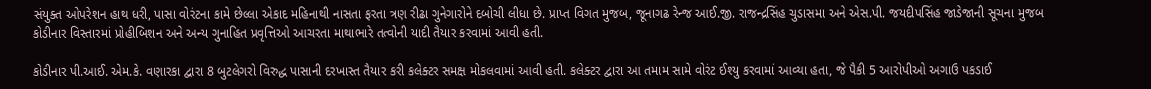સંયુક્ત ઓપરેશન હાથ ધરી, પાસા વોરંટના કામે છેલ્લા એકાદ મહિનાથી નાસતા ફરતા ત્રણ રીઢા ગુનેગારોને દબોચી લીધા છે. પ્રાપ્ત વિગત મુજબ, જૂનાગઢ રેન્જ આઈ.જી. રાજન્દ્રસિંહ ચુડાસમા અને એસ.પી. જયદીપસિંહ જાડેજાની સૂચના મુજબ કોડીનાર વિસ્તારમાં પ્રોહીબિશન અને અન્ય ગુનાહિત પ્રવૃત્તિઓ આચરતા માથાભારે તત્વોની યાદી તૈયાર કરવામાં આવી હતી.

કોડીનાર પી.આઈ. એમ.કે. વણારકા દ્વારા 8 બુટલેગરો વિરુદ્ધ પાસાની દરખાસ્ત તૈયાર કરી કલેક્ટર સમક્ષ મોકલવામાં આવી હતી. કલેક્ટર દ્વારા આ તમામ સામે વોરંટ ઈશ્યુ કરવામાં આવ્યા હતા, જે પૈકી 5 આરોપીઓ અગાઉ પકડાઈ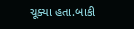ચૂક્યા હતા.બાકી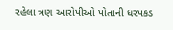રહેલા ત્રણ આરોપીઓ પોતાની ધરપકડ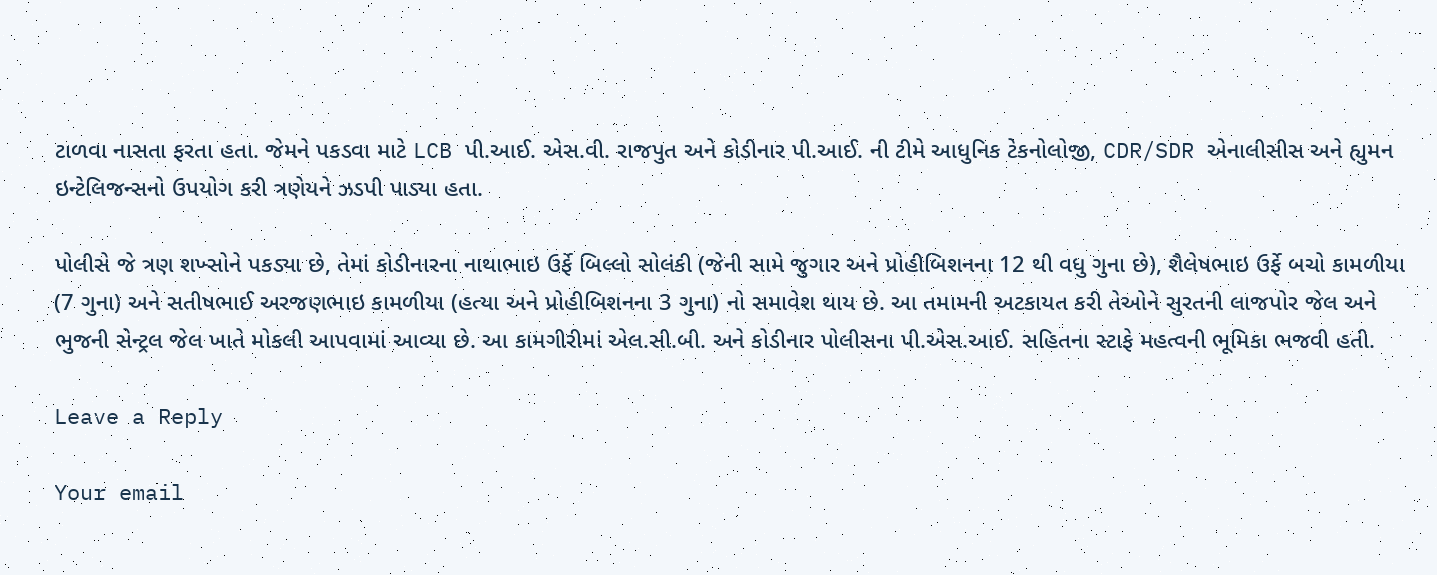ટાળવા નાસતા ફરતા હતા. જેમને પકડવા માટે LCB પી.આઈ. એસ.વી. રાજપુત અને કોડીનાર પી.આઈ. ની ટીમે આધુનિક ટેકનોલોજી, CDR/SDR એનાલીસીસ અને હ્યુમન ઇન્ટેલિજન્સનો ઉપયોગ કરી ત્રણેયને ઝડપી પાડ્યા હતા.

પોલીસે જે ત્રણ શખ્સોને પકડ્યા છે, તેમાં કોડીનારના નાથાભાઇ ઉર્ફે બિલ્લો સોલંકી (જેની સામે જુગાર અને પ્રોહીબિશનના 12 થી વધુ ગુના છે), શૈલેષભાઇ ઉર્ફે બચો કામળીયા (7 ગુના) અને સતીષભાઈ અરજણભાઇ કામળીયા (હત્યા અને પ્રોહીબિશનના 3 ગુના) નો સમાવેશ થાય છે. આ તમામની અટકાયત કરી તેઓને સુરતની લાજપોર જેલ અને ભુજની સેન્ટ્રલ જેલ ખાતે મોકલી આપવામાં આવ્યા છે. આ કામગીરીમાં એલ.સી.બી. અને કોડીનાર પોલીસના પી.એસ.આઈ. સહિતના સ્ટાફે મહત્વની ભૂમિકા ભજવી હતી.

Leave a Reply

Your email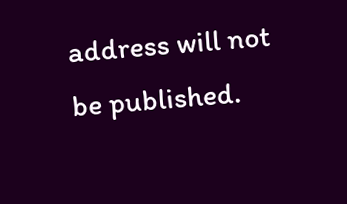address will not be published.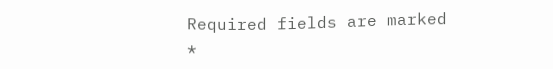Required fields are marked *